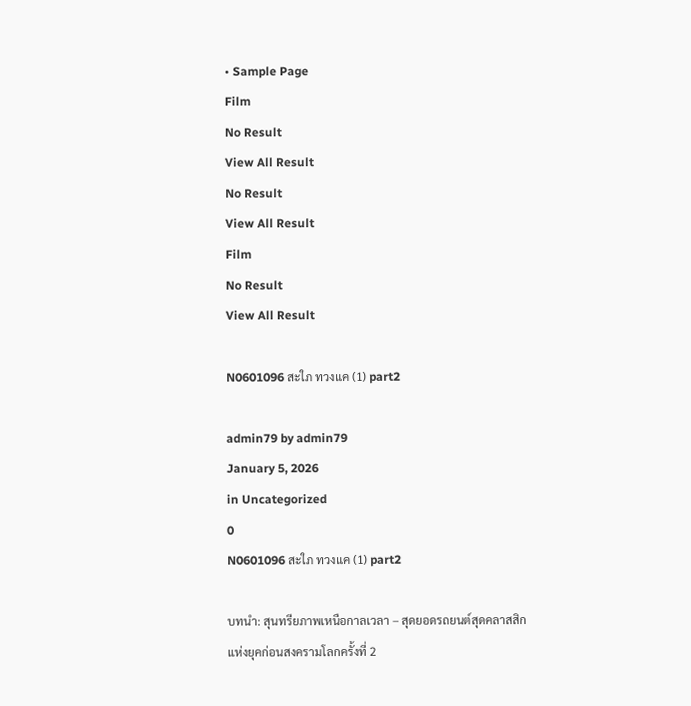• Sample Page
Film
No Result
View All Result
No Result
View All Result
Film
No Result
View All Result

N0601096 สะใภ ทวงแค (1) part2

admin79 by admin79
January 5, 2026
in Uncategorized
0
N0601096 สะใภ ทวงแค (1) part2

บทนำ: สุนทรียภาพเหนือกาลเวลา – สุดยอดรถยนต์สุดคลาสสิกแห่งยุคก่อนสงครามโลกครั้งที่ 2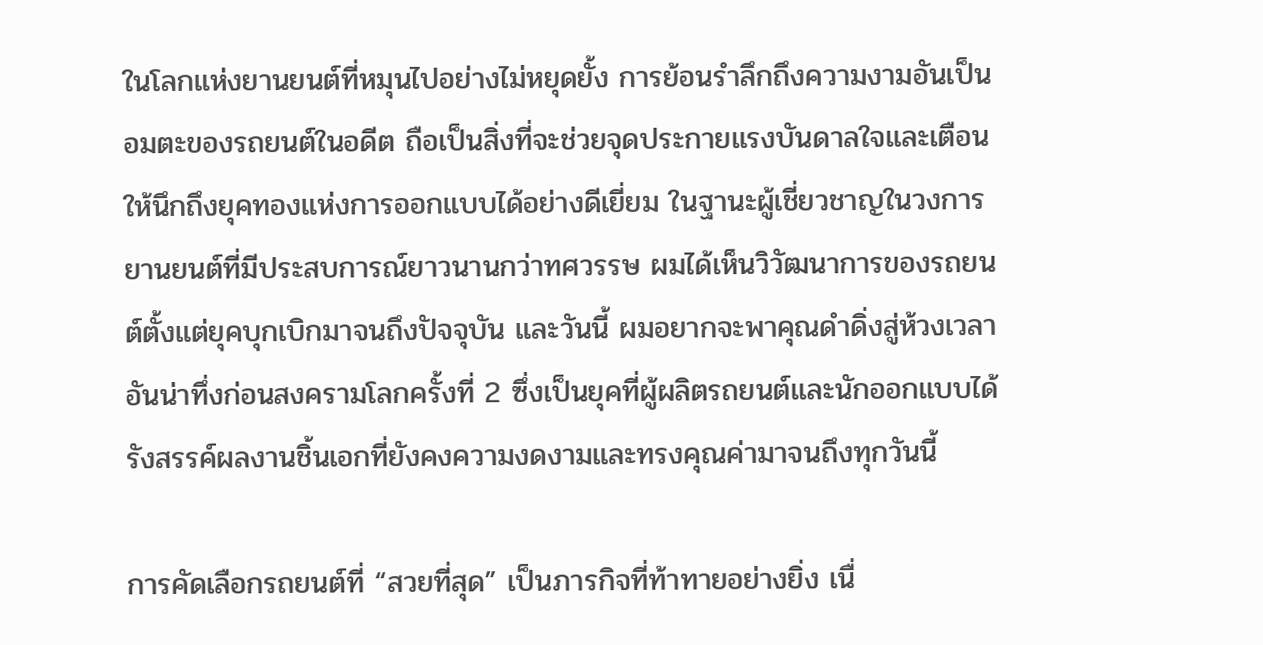ในโลกแห่งยานยนต์ที่หมุนไปอย่างไม่หยุดยั้ง การย้อนรำลึกถึงความงามอันเป็นอมตะของรถยนต์ในอดีต ถือเป็นสิ่งที่จะช่วยจุดประกายแรงบันดาลใจและเตือนให้นึกถึงยุคทองแห่งการออกแบบได้อย่างดีเยี่ยม ในฐานะผู้เชี่ยวชาญในวงการยานยนต์ที่มีประสบการณ์ยาวนานกว่าทศวรรษ ผมได้เห็นวิวัฒนาการของรถยนต์ตั้งแต่ยุคบุกเบิกมาจนถึงปัจจุบัน และวันนี้ ผมอยากจะพาคุณดำดิ่งสู่ห้วงเวลาอันน่าทึ่งก่อนสงครามโลกครั้งที่ 2 ซึ่งเป็นยุคที่ผู้ผลิตรถยนต์และนักออกแบบได้รังสรรค์ผลงานชิ้นเอกที่ยังคงความงดงามและทรงคุณค่ามาจนถึงทุกวันนี้

การคัดเลือกรถยนต์ที่ “สวยที่สุด” เป็นภารกิจที่ท้าทายอย่างยิ่ง เนื่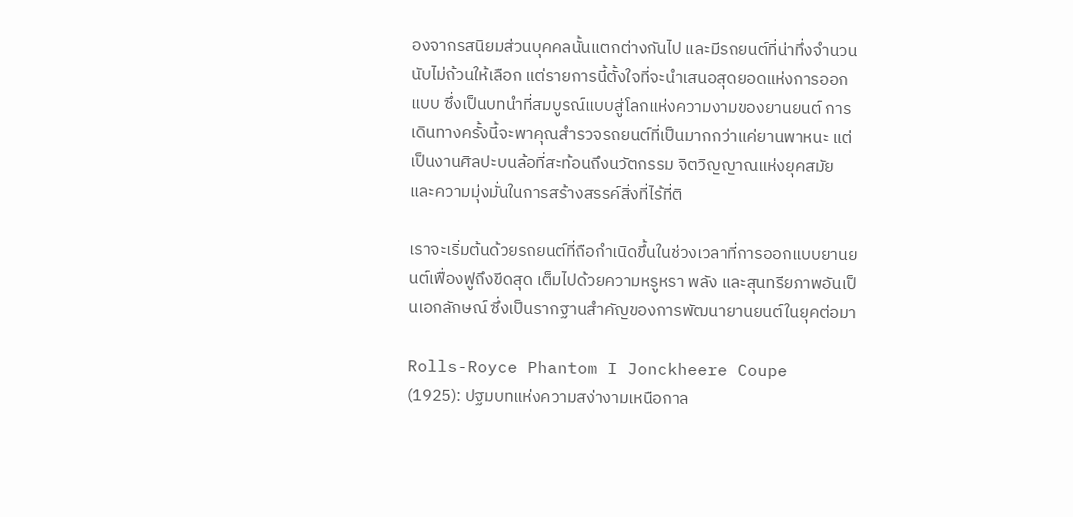องจากรสนิยมส่วนบุคคลนั้นแตกต่างกันไป และมีรถยนต์ที่น่าทึ่งจำนวนนับไม่ถ้วนให้เลือก แต่รายการนี้ตั้งใจที่จะนำเสนอสุดยอดแห่งการออกแบบ ซึ่งเป็นบทนำที่สมบูรณ์แบบสู่โลกแห่งความงามของยานยนต์ การเดินทางครั้งนี้จะพาคุณสำรวจรถยนต์ที่เป็นมากกว่าแค่ยานพาหนะ แต่เป็นงานศิลปะบนล้อที่สะท้อนถึงนวัตกรรม จิตวิญญาณแห่งยุคสมัย และความมุ่งมั่นในการสร้างสรรค์สิ่งที่ไร้ที่ติ

เราจะเริ่มต้นด้วยรถยนต์ที่ถือกำเนิดขึ้นในช่วงเวลาที่การออกแบบยานยนต์เฟื่องฟูถึงขีดสุด เต็มไปด้วยความหรูหรา พลัง และสุนทรียภาพอันเป็นเอกลักษณ์ ซึ่งเป็นรากฐานสำคัญของการพัฒนายานยนต์ในยุคต่อมา

Rolls-Royce Phantom I Jonckheere Coupe (1925): ปฐมบทแห่งความสง่างามเหนือกาล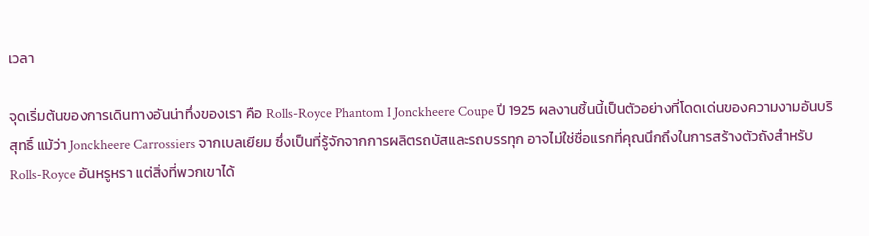เวลา

จุดเริ่มต้นของการเดินทางอันน่าทึ่งของเรา คือ Rolls-Royce Phantom I Jonckheere Coupe ปี 1925 ผลงานชิ้นนี้เป็นตัวอย่างที่โดดเด่นของความงามอันบริสุทธิ์ แม้ว่า Jonckheere Carrossiers จากเบลเยียม ซึ่งเป็นที่รู้จักจากการผลิตรถบัสและรถบรรทุก อาจไม่ใช่ชื่อแรกที่คุณนึกถึงในการสร้างตัวถังสำหรับ Rolls-Royce อันหรูหรา แต่สิ่งที่พวกเขาได้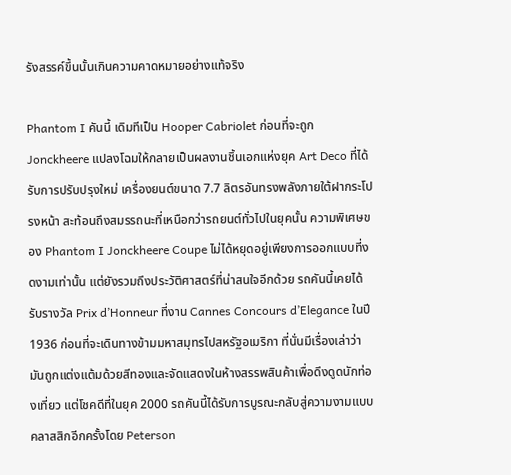รังสรรค์ขึ้นนั้นเกินความคาดหมายอย่างแท้จริง

Phantom I คันนี้ เดิมทีเป็น Hooper Cabriolet ก่อนที่จะถูก Jonckheere แปลงโฉมให้กลายเป็นผลงานชิ้นเอกแห่งยุค Art Deco ที่ได้รับการปรับปรุงใหม่ เครื่องยนต์ขนาด 7.7 ลิตรอันทรงพลังภายใต้ฝากระโปรงหน้า สะท้อนถึงสมรรถนะที่เหนือกว่ารถยนต์ทั่วไปในยุคนั้น ความพิเศษของ Phantom I Jonckheere Coupe ไม่ได้หยุดอยู่เพียงการออกแบบที่งดงามเท่านั้น แต่ยังรวมถึงประวัติศาสตร์ที่น่าสนใจอีกด้วย รถคันนี้เคยได้รับรางวัล Prix d’Honneur ที่งาน Cannes Concours d’Elegance ในปี 1936 ก่อนที่จะเดินทางข้ามมหาสมุทรไปสหรัฐอเมริกา ที่นั่นมีเรื่องเล่าว่ามันถูกแต่งแต้มด้วยสีทองและจัดแสดงในห้างสรรพสินค้าเพื่อดึงดูดนักท่องเที่ยว แต่โชคดีที่ในยุค 2000 รถคันนี้ได้รับการบูรณะกลับสู่ความงามแบบคลาสสิกอีกครั้งโดย Peterson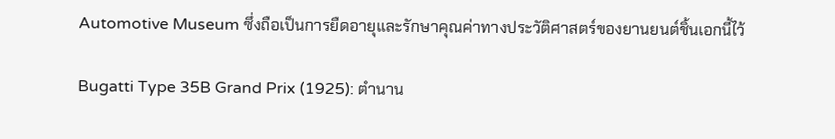Automotive Museum ซึ่งถือเป็นการยืดอายุและรักษาคุณค่าทางประวัติศาสตร์ของยานยนต์ชิ้นเอกนี้ไว้

Bugatti Type 35B Grand Prix (1925): ตำนาน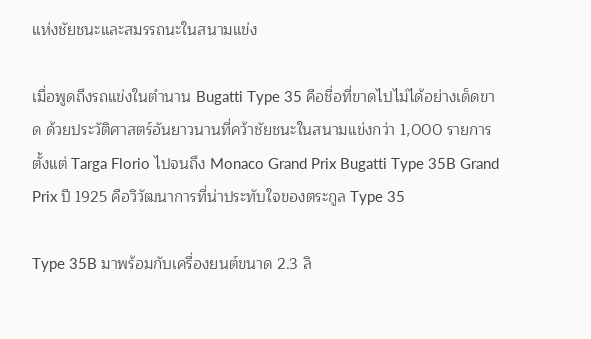แห่งชัยชนะและสมรรถนะในสนามแข่ง

เมื่อพูดถึงรถแข่งในตำนาน Bugatti Type 35 คือชื่อที่ขาดไปไม่ได้อย่างเด็ดขาด ด้วยประวัติศาสตร์อันยาวนานที่คว้าชัยชนะในสนามแข่งกว่า 1,000 รายการ ตั้งแต่ Targa Florio ไปจนถึง Monaco Grand Prix Bugatti Type 35B Grand Prix ปี 1925 คือวิวัฒนาการที่น่าประทับใจของตระกูล Type 35

Type 35B มาพร้อมกับเครื่องยนต์ขนาด 2.3 ลิ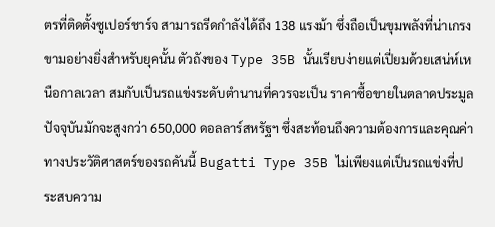ตรที่ติดตั้งซูเปอร์ชาร์จ สามารถรีดกำลังได้ถึง 138 แรงม้า ซึ่งถือเป็นขุมพลังที่น่าเกรงขามอย่างยิ่งสำหรับยุคนั้น ตัวถังของ Type 35B นั้นเรียบง่ายแต่เปี่ยมด้วยเสน่ห์เหนือกาลเวลา สมกับเป็นรถแข่งระดับตำนานที่ควรจะเป็น ราคาซื้อขายในตลาดประมูลปัจจุบันมักจะสูงกว่า 650,000 ดอลลาร์สหรัฐฯ ซึ่งสะท้อนถึงความต้องการและคุณค่าทางประวัติศาสตร์ของรถคันนี้ Bugatti Type 35B ไม่เพียงแต่เป็นรถแข่งที่ประสบความ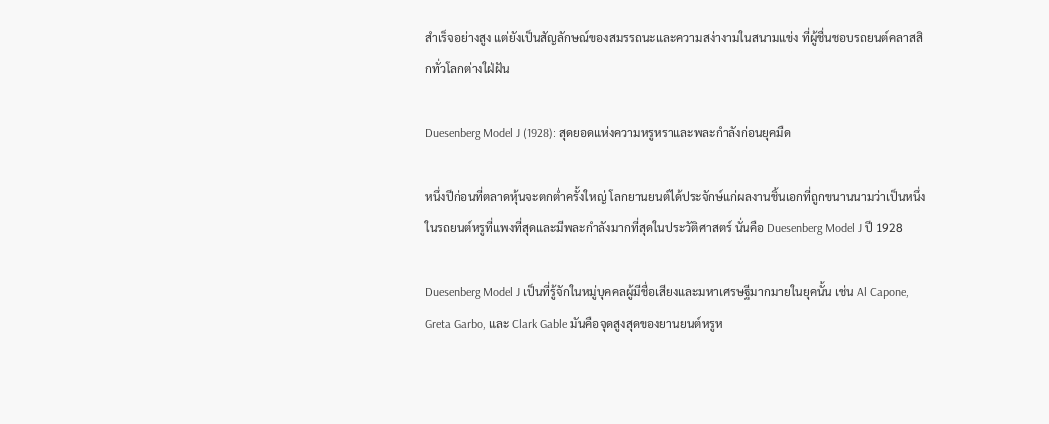สำเร็จอย่างสูง แต่ยังเป็นสัญลักษณ์ของสมรรถนะและความสง่างามในสนามแข่ง ที่ผู้ชื่นชอบรถยนต์คลาสสิกทั่วโลกต่างใฝ่ฝัน

Duesenberg Model J (1928): สุดยอดแห่งความหรูหราและพละกำลังก่อนยุคมืด

หนึ่งปีก่อนที่ตลาดหุ้นจะตกต่ำครั้งใหญ่ โลกยานยนต์ได้ประจักษ์แก่ผลงานชิ้นเอกที่ถูกขนานนามว่าเป็นหนึ่งในรถยนต์หรูที่แพงที่สุดและมีพละกำลังมากที่สุดในประวัติศาสตร์ นั่นคือ Duesenberg Model J ปี 1928

Duesenberg Model J เป็นที่รู้จักในหมู่บุคคลผู้มีชื่อเสียงและมหาเศรษฐีมากมายในยุคนั้น เช่น Al Capone, Greta Garbo, และ Clark Gable มันคือจุดสูงสุดของยานยนต์หรูห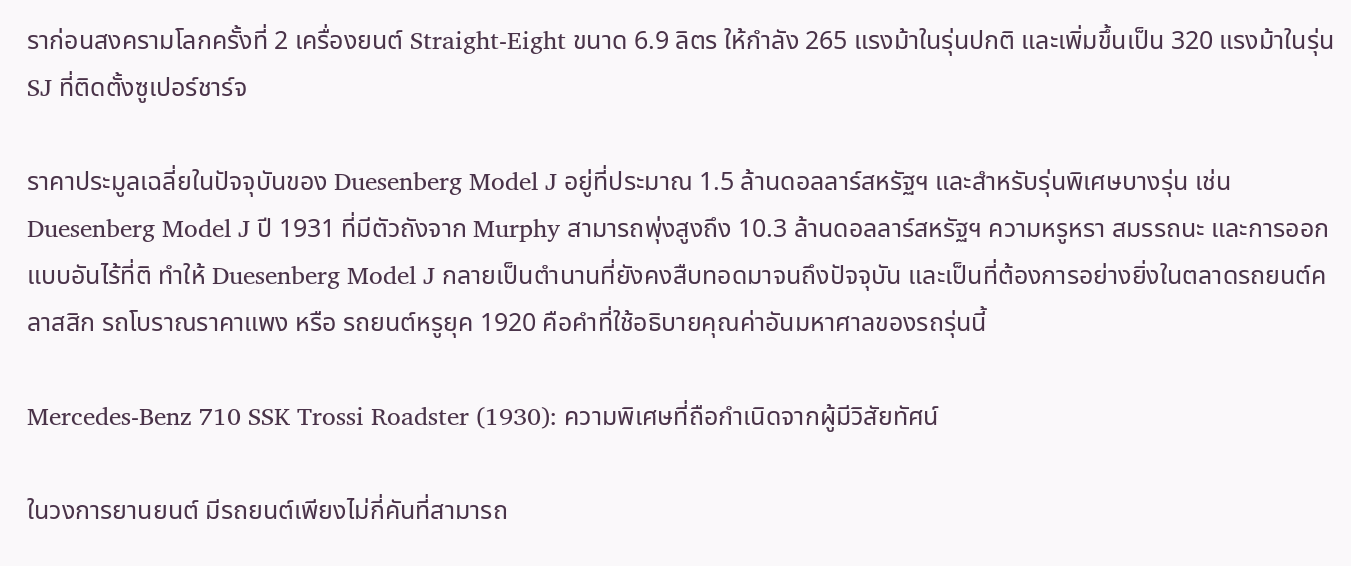ราก่อนสงครามโลกครั้งที่ 2 เครื่องยนต์ Straight-Eight ขนาด 6.9 ลิตร ให้กำลัง 265 แรงม้าในรุ่นปกติ และเพิ่มขึ้นเป็น 320 แรงม้าในรุ่น SJ ที่ติดตั้งซูเปอร์ชาร์จ

ราคาประมูลเฉลี่ยในปัจจุบันของ Duesenberg Model J อยู่ที่ประมาณ 1.5 ล้านดอลลาร์สหรัฐฯ และสำหรับรุ่นพิเศษบางรุ่น เช่น Duesenberg Model J ปี 1931 ที่มีตัวถังจาก Murphy สามารถพุ่งสูงถึง 10.3 ล้านดอลลาร์สหรัฐฯ ความหรูหรา สมรรถนะ และการออกแบบอันไร้ที่ติ ทำให้ Duesenberg Model J กลายเป็นตำนานที่ยังคงสืบทอดมาจนถึงปัจจุบัน และเป็นที่ต้องการอย่างยิ่งในตลาดรถยนต์คลาสสิก รถโบราณราคาแพง หรือ รถยนต์หรูยุค 1920 คือคำที่ใช้อธิบายคุณค่าอันมหาศาลของรถรุ่นนี้

Mercedes-Benz 710 SSK Trossi Roadster (1930): ความพิเศษที่ถือกำเนิดจากผู้มีวิสัยทัศน์

ในวงการยานยนต์ มีรถยนต์เพียงไม่กี่คันที่สามารถ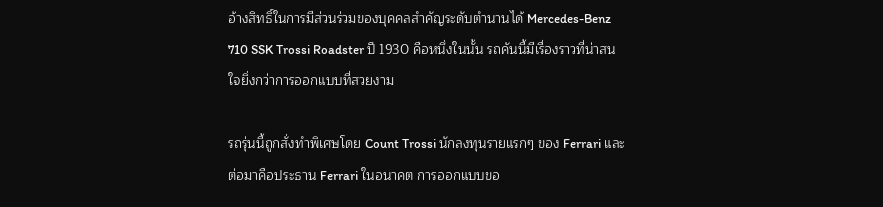อ้างสิทธิ์ในการมีส่วนร่วมของบุคคลสำคัญระดับตำนานได้ Mercedes-Benz 710 SSK Trossi Roadster ปี 1930 คือหนึ่งในนั้น รถคันนี้มีเรื่องราวที่น่าสนใจยิ่งกว่าการออกแบบที่สวยงาม

รถรุ่นนี้ถูกสั่งทำพิเศษโดย Count Trossi นักลงทุนรายแรกๆ ของ Ferrari และต่อมาคือประธาน Ferrari ในอนาคต การออกแบบขอ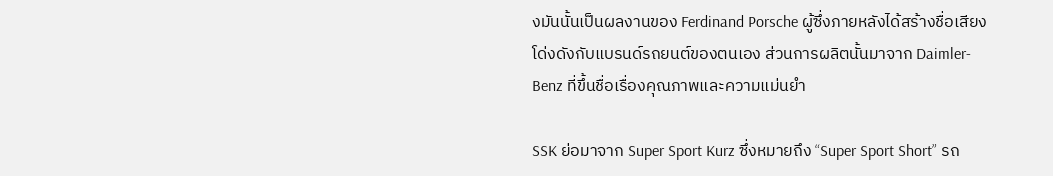งมันนั้นเป็นผลงานของ Ferdinand Porsche ผู้ซึ่งภายหลังได้สร้างชื่อเสียงโด่งดังกับแบรนด์รถยนต์ของตนเอง ส่วนการผลิตนั้นมาจาก Daimler-Benz ที่ขึ้นชื่อเรื่องคุณภาพและความแม่นยำ

SSK ย่อมาจาก Super Sport Kurz ซึ่งหมายถึง “Super Sport Short” รถ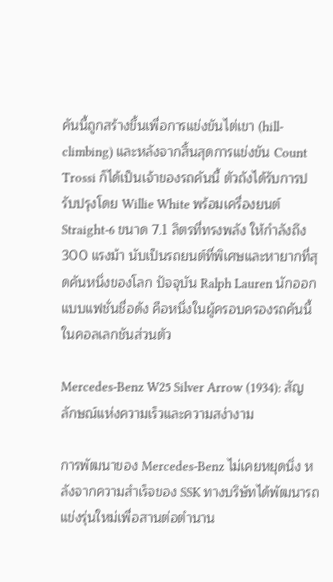คันนี้ถูกสร้างขึ้นเพื่อการแข่งขันไต่เขา (hill-climbing) และหลังจากสิ้นสุดการแข่งขัน Count Trossi ก็ได้เป็นเจ้าของรถคันนี้ ตัวถังได้รับการปรับปรุงโดย Willie White พร้อมเครื่องยนต์ Straight-6 ขนาด 7.1 ลิตรที่ทรงพลัง ให้กำลังถึง 300 แรงม้า นับเป็นรถยนต์ที่พิเศษและหายากที่สุดคันหนึ่งของโลก ปัจจุบัน Ralph Lauren นักออกแบบแฟชั่นชื่อดัง คือหนึ่งในผู้ครอบครองรถคันนี้ในคอลเลกชันส่วนตัว

Mercedes-Benz W25 Silver Arrow (1934): สัญลักษณ์แห่งความเร็วและความสง่างาม

การพัฒนาของ Mercedes-Benz ไม่เคยหยุดนิ่ง หลังจากความสำเร็จของ SSK ทางบริษัทได้พัฒนารถแข่งรุ่นใหม่เพื่อสานต่อตำนาน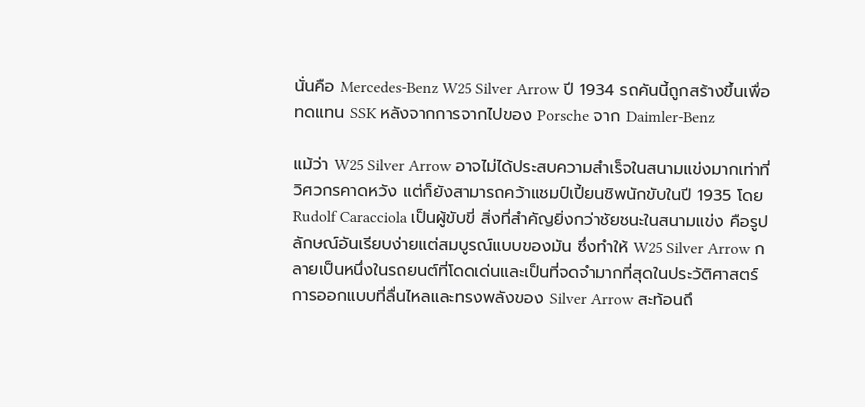นั่นคือ Mercedes-Benz W25 Silver Arrow ปี 1934 รถคันนี้ถูกสร้างขึ้นเพื่อทดแทน SSK หลังจากการจากไปของ Porsche จาก Daimler-Benz

แม้ว่า W25 Silver Arrow อาจไม่ได้ประสบความสำเร็จในสนามแข่งมากเท่าที่วิศวกรคาดหวัง แต่ก็ยังสามารถคว้าแชมป์เปี้ยนชิพนักขับในปี 1935 โดย Rudolf Caracciola เป็นผู้ขับขี่ สิ่งที่สำคัญยิ่งกว่าชัยชนะในสนามแข่ง คือรูปลักษณ์อันเรียบง่ายแต่สมบูรณ์แบบของมัน ซึ่งทำให้ W25 Silver Arrow กลายเป็นหนึ่งในรถยนต์ที่โดดเด่นและเป็นที่จดจำมากที่สุดในประวัติศาสตร์ การออกแบบที่ลื่นไหลและทรงพลังของ Silver Arrow สะท้อนถึ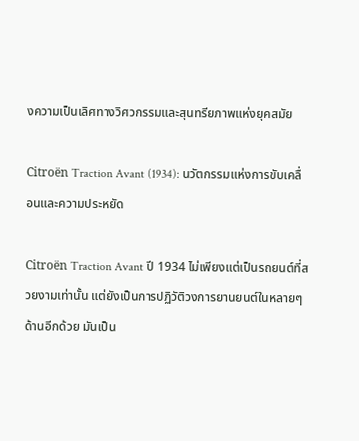งความเป็นเลิศทางวิศวกรรมและสุนทรียภาพแห่งยุคสมัย

Citroën Traction Avant (1934): นวัตกรรมแห่งการขับเคลื่อนและความประหยัด

Citroën Traction Avant ปี 1934 ไม่เพียงแต่เป็นรถยนต์ที่สวยงามเท่านั้น แต่ยังเป็นการปฏิวัติวงการยานยนต์ในหลายๆ ด้านอีกด้วย มันเป็น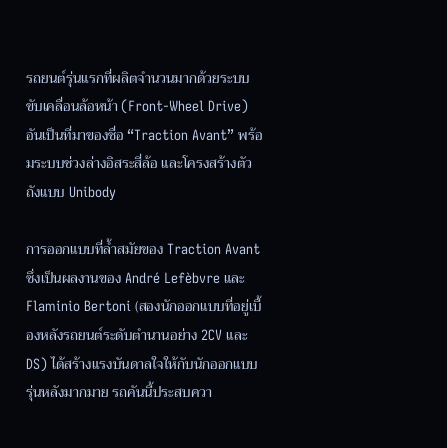รถยนต์รุ่นแรกที่ผลิตจำนวนมากด้วยระบบขับเคลื่อนล้อหน้า (Front-Wheel Drive) อันเป็นที่มาของชื่อ “Traction Avant” พร้อมระบบช่วงล่างอิสระสี่ล้อ และโครงสร้างตัวถังแบบ Unibody

การออกแบบที่ล้ำสมัยของ Traction Avant ซึ่งเป็นผลงานของ André Lefèbvre และ Flaminio Bertoni (สองนักออกแบบที่อยู่เบื้องหลังรถยนต์ระดับตำนานอย่าง 2CV และ DS) ได้สร้างแรงบันดาลใจให้กับนักออกแบบรุ่นหลังมากมาย รถคันนี้ประสบควา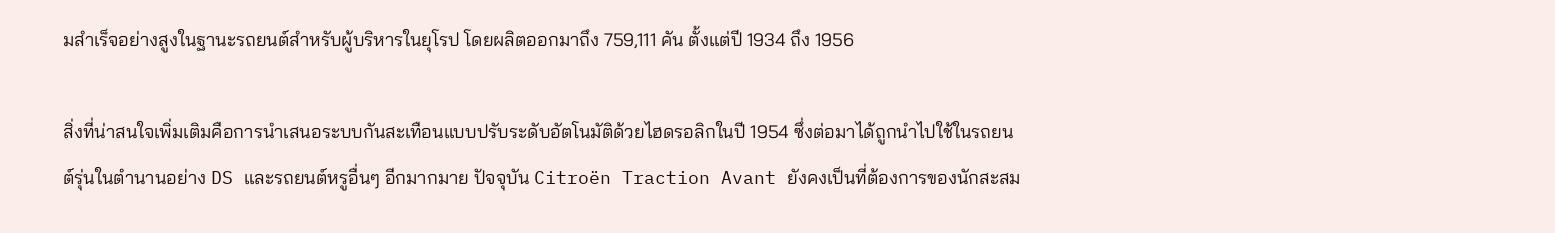มสำเร็จอย่างสูงในฐานะรถยนต์สำหรับผู้บริหารในยุโรป โดยผลิตออกมาถึง 759,111 คัน ตั้งแต่ปี 1934 ถึง 1956

สิ่งที่น่าสนใจเพิ่มเติมคือการนำเสนอระบบกันสะเทือนแบบปรับระดับอัตโนมัติด้วยไฮดรอลิกในปี 1954 ซึ่งต่อมาได้ถูกนำไปใช้ในรถยนต์รุ่นในตำนานอย่าง DS และรถยนต์หรูอื่นๆ อีกมากมาย ปัจจุบัน Citroën Traction Avant ยังคงเป็นที่ต้องการของนักสะสม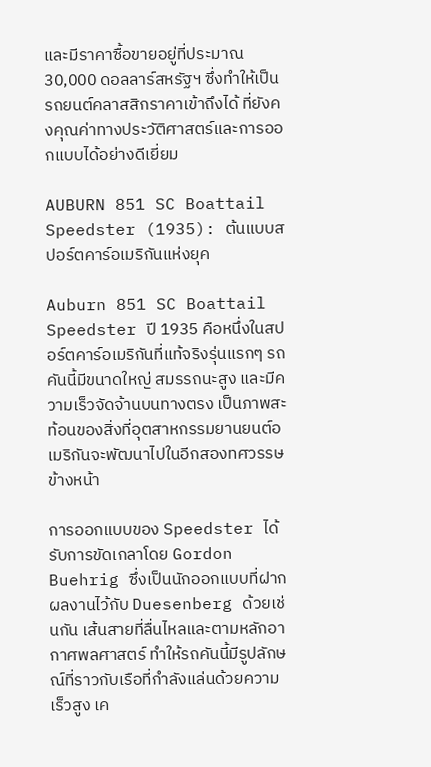และมีราคาซื้อขายอยู่ที่ประมาณ 30,000 ดอลลาร์สหรัฐฯ ซึ่งทำให้เป็น รถยนต์คลาสสิกราคาเข้าถึงได้ ที่ยังคงคุณค่าทางประวัติศาสตร์และการออกแบบได้อย่างดีเยี่ยม

AUBURN 851 SC Boattail Speedster (1935): ต้นแบบสปอร์ตคาร์อเมริกันแห่งยุค

Auburn 851 SC Boattail Speedster ปี 1935 คือหนึ่งในสปอร์ตคาร์อเมริกันที่แท้จริงรุ่นแรกๆ รถคันนี้มีขนาดใหญ่ สมรรถนะสูง และมีความเร็วจัดจ้านบนทางตรง เป็นภาพสะท้อนของสิ่งที่อุตสาหกรรมยานยนต์อเมริกันจะพัฒนาไปในอีกสองทศวรรษข้างหน้า

การออกแบบของ Speedster ได้รับการขัดเกลาโดย Gordon Buehrig ซึ่งเป็นนักออกแบบที่ฝากผลงานไว้กับ Duesenberg ด้วยเช่นกัน เส้นสายที่ลื่นไหลและตามหลักอากาศพลศาสตร์ ทำให้รถคันนี้มีรูปลักษณ์ที่ราวกับเรือที่กำลังแล่นด้วยความเร็วสูง เค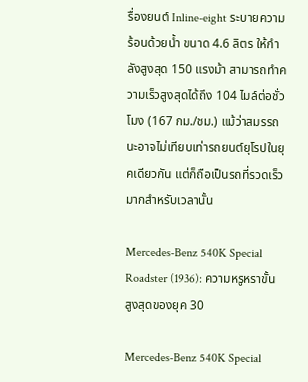รื่องยนต์ Inline-eight ระบายความร้อนด้วยน้ำ ขนาด 4.6 ลิตร ให้กำลังสูงสุด 150 แรงม้า สามารถทำความเร็วสูงสุดได้ถึง 104 ไมล์ต่อชั่วโมง (167 กม./ชม.) แม้ว่าสมรรถนะอาจไม่เทียบเท่ารถยนต์ยุโรปในยุคเดียวกัน แต่ก็ถือเป็นรถที่รวดเร็วมากสำหรับเวลานั้น

Mercedes-Benz 540K Special Roadster (1936): ความหรูหราขั้นสูงสุดของยุค 30

Mercedes-Benz 540K Special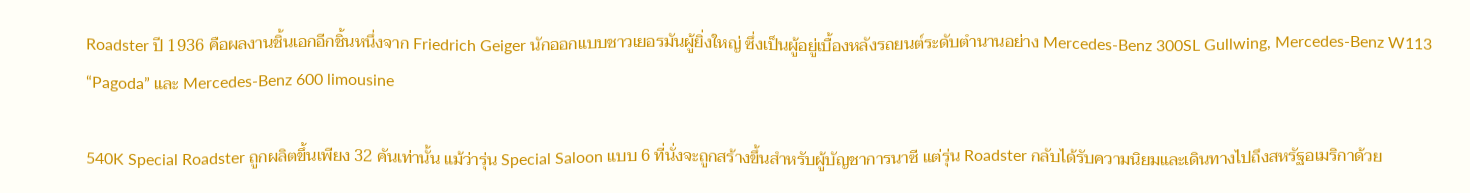Roadster ปี 1936 คือผลงานชิ้นเอกอีกชิ้นหนึ่งจาก Friedrich Geiger นักออกแบบชาวเยอรมันผู้ยิ่งใหญ่ ซึ่งเป็นผู้อยู่เบื้องหลังรถยนต์ระดับตำนานอย่าง Mercedes-Benz 300SL Gullwing, Mercedes-Benz W113 “Pagoda” และ Mercedes-Benz 600 limousine

540K Special Roadster ถูกผลิตขึ้นเพียง 32 คันเท่านั้น แม้ว่ารุ่น Special Saloon แบบ 6 ที่นั่งจะถูกสร้างขึ้นสำหรับผู้บัญชาการนาซี แต่รุ่น Roadster กลับได้รับความนิยมและเดินทางไปถึงสหรัฐอเมริกาด้วย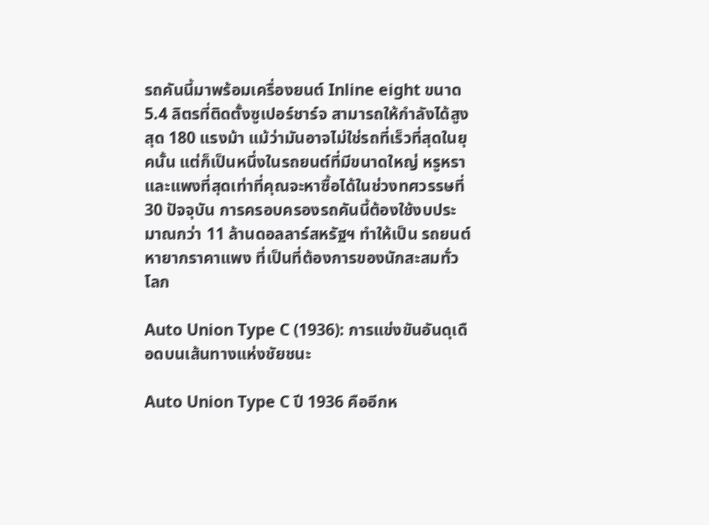รถคันนี้มาพร้อมเครื่องยนต์ Inline eight ขนาด 5.4 ลิตรที่ติดตั้งซูเปอร์ชาร์จ สามารถให้กำลังได้สูงสุด 180 แรงม้า แม้ว่ามันอาจไม่ใช่รถที่เร็วที่สุดในยุคนั้น แต่ก็เป็นหนึ่งในรถยนต์ที่มีขนาดใหญ่ หรูหรา และแพงที่สุดเท่าที่คุณจะหาซื้อได้ในช่วงทศวรรษที่ 30 ปัจจุบัน การครอบครองรถคันนี้ต้องใช้งบประมาณกว่า 11 ล้านดอลลาร์สหรัฐฯ ทำให้เป็น รถยนต์หายากราคาแพง ที่เป็นที่ต้องการของนักสะสมทั่วโลก

Auto Union Type C (1936): การแข่งขันอันดุเดือดบนเส้นทางแห่งชัยชนะ

Auto Union Type C ปี 1936 คืออีกห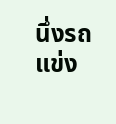นึ่งรถแข่ง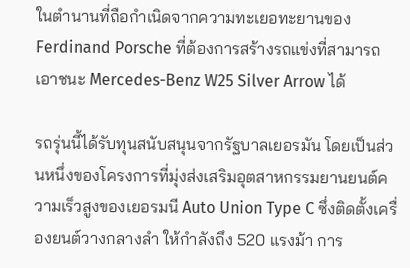ในตำนานที่ถือกำเนิดจากความทะเยอทะยานของ Ferdinand Porsche ที่ต้องการสร้างรถแข่งที่สามารถเอาชนะ Mercedes-Benz W25 Silver Arrow ได้

รถรุ่นนี้ได้รับทุนสนับสนุนจากรัฐบาลเยอรมัน โดยเป็นส่วนหนึ่งของโครงการที่มุ่งส่งเสริมอุตสาหกรรมยานยนต์ความเร็วสูงของเยอรมนี Auto Union Type C ซึ่งติดตั้งเครื่องยนต์วางกลางลำ ให้กำลังถึง 520 แรงม้า การ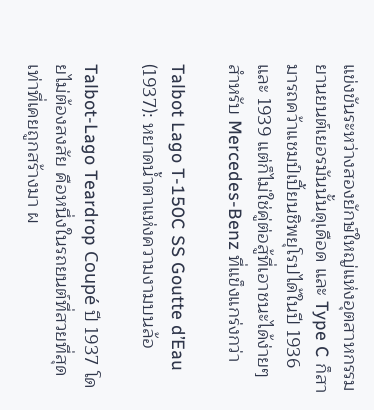แข่งขันระหว่างสองยักษ์ใหญ่แห่งอุตสาหกรรมยานยนต์เยอรมันนั้นดุเดือด และ Type C ก็สามารถคว้าแชมป์เปี้ยนชิพยุโรปได้ในปี 1936 และ 1939 แต่ก็ไม่ใช่คู่ต่อสู้ที่เอาชนะได้ง่ายๆ สำหรับ Mercedes-Benz ที่แข็งแกร่งกว่า

Talbot Lago T-150C SS Goutte d’Eau (1937): หยาดน้ำตาแห่งความงามบนล้อ

Talbot-Lago Teardrop Coupé ปี 1937 โดยไม่ต้องสงสัย คือหนึ่งในรถยนต์ที่สวยที่สุดเท่าที่เคยถูกสร้างมา ผ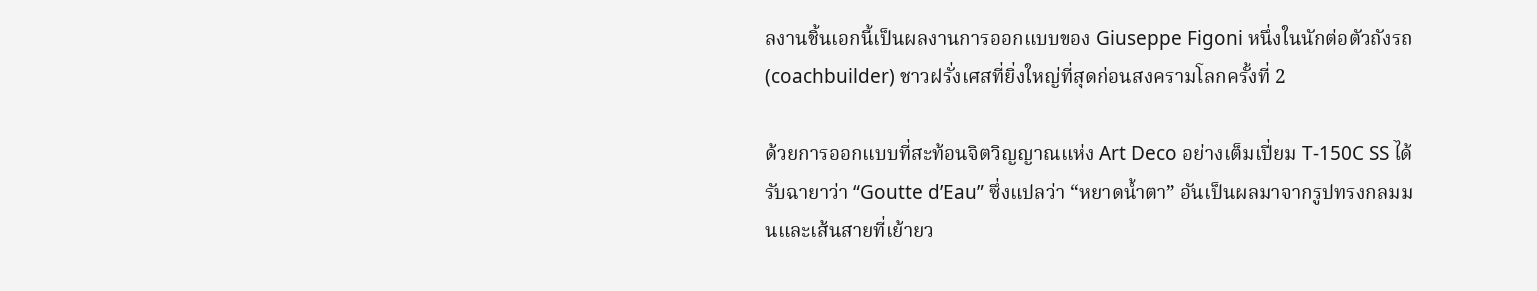ลงานชิ้นเอกนี้เป็นผลงานการออกแบบของ Giuseppe Figoni หนึ่งในนักต่อตัวถังรถ (coachbuilder) ชาวฝรั่งเศสที่ยิ่งใหญ่ที่สุดก่อนสงครามโลกครั้งที่ 2

ด้วยการออกแบบที่สะท้อนจิตวิญญาณแห่ง Art Deco อย่างเต็มเปี่ยม T-150C SS ได้รับฉายาว่า “Goutte d’Eau” ซึ่งแปลว่า “หยาดน้ำตา” อันเป็นผลมาจากรูปทรงกลมมนและเส้นสายที่เย้ายว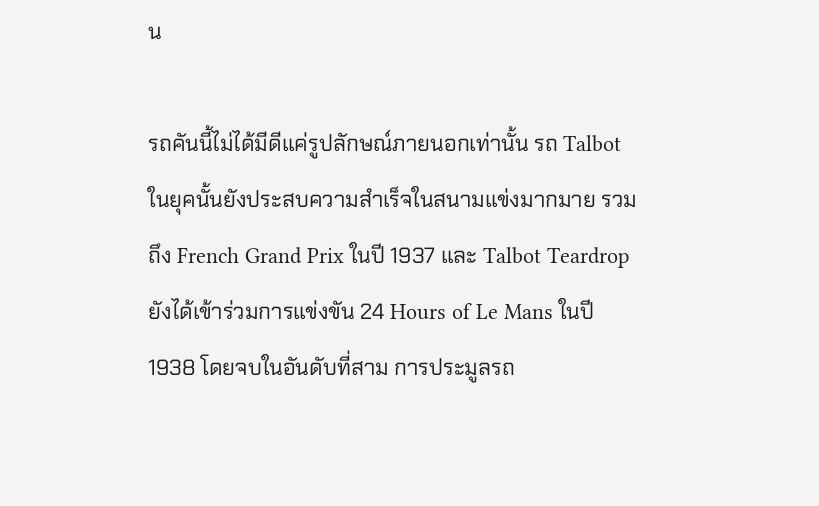น

รถคันนี้ไม่ได้มีดีแค่รูปลักษณ์ภายนอกเท่านั้น รถ Talbot ในยุคนั้นยังประสบความสำเร็จในสนามแข่งมากมาย รวมถึง French Grand Prix ในปี 1937 และ Talbot Teardrop ยังได้เข้าร่วมการแข่งขัน 24 Hours of Le Mans ในปี 1938 โดยจบในอันดับที่สาม การประมูลรถ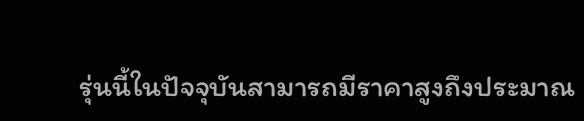รุ่นนี้ในปัจจุบันสามารถมีราคาสูงถึงประมาณ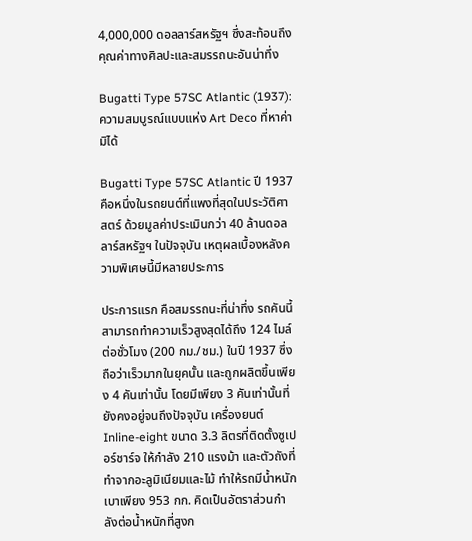4,000,000 ดอลลาร์สหรัฐฯ ซึ่งสะท้อนถึงคุณค่าทางศิลปะและสมรรถนะอันน่าทึ่ง

Bugatti Type 57SC Atlantic (1937): ความสมบูรณ์แบบแห่ง Art Deco ที่หาค่ามิได้

Bugatti Type 57SC Atlantic ปี 1937 คือหนึ่งในรถยนต์ที่แพงที่สุดในประวัติศาสตร์ ด้วยมูลค่าประเมินกว่า 40 ล้านดอลลาร์สหรัฐฯ ในปัจจุบัน เหตุผลเบื้องหลังความพิเศษนี้มีหลายประการ

ประการแรก คือสมรรถนะที่น่าทึ่ง รถคันนี้สามารถทำความเร็วสูงสุดได้ถึง 124 ไมล์ต่อชั่วโมง (200 กม./ชม.) ในปี 1937 ซึ่งถือว่าเร็วมากในยุคนั้น และถูกผลิตขึ้นเพียง 4 คันเท่านั้น โดยมีเพียง 3 คันเท่านั้นที่ยังคงอยู่จนถึงปัจจุบัน เครื่องยนต์ Inline-eight ขนาด 3.3 ลิตรที่ติดตั้งซูเปอร์ชาร์จ ให้กำลัง 210 แรงม้า และตัวถังที่ทำจากอะลูมิเนียมและไม้ ทำให้รถมีน้ำหนักเบาเพียง 953 กก. คิดเป็นอัตราส่วนกำลังต่อน้ำหนักที่สูงก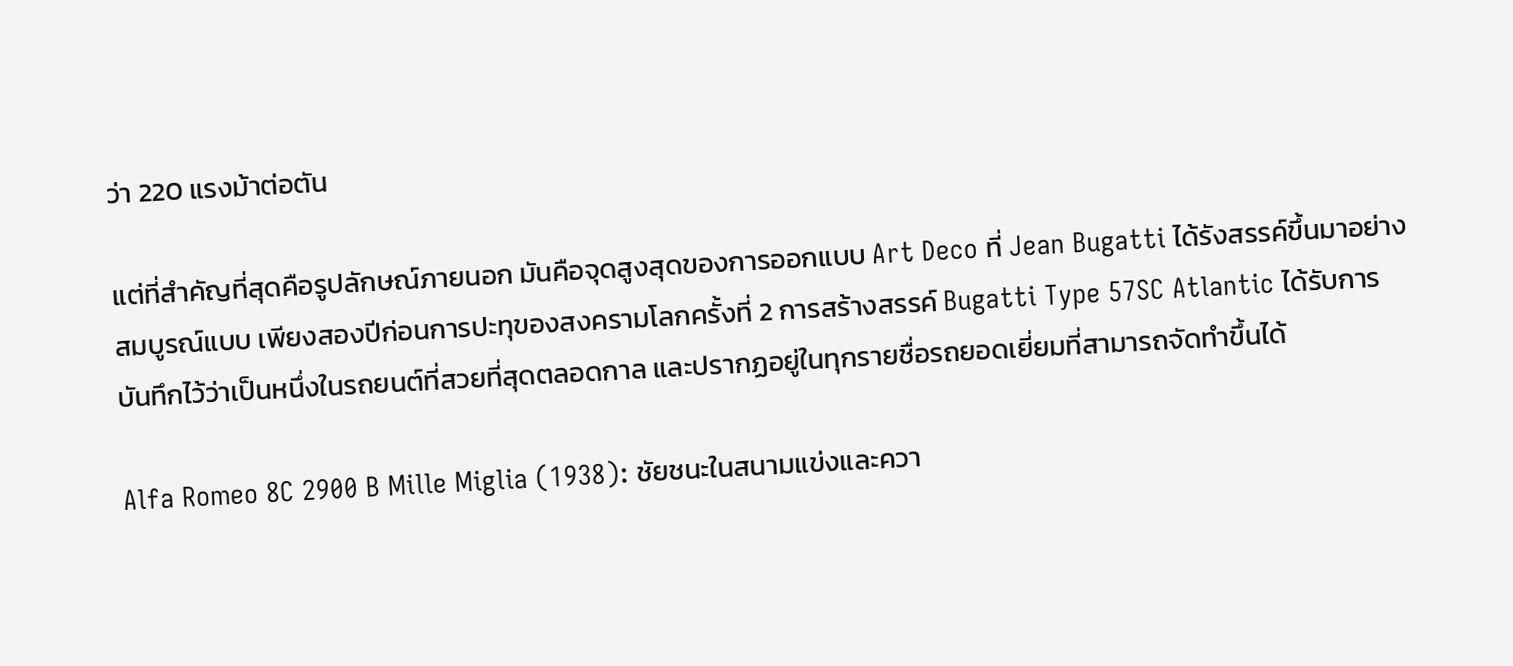ว่า 220 แรงม้าต่อตัน

แต่ที่สำคัญที่สุดคือรูปลักษณ์ภายนอก มันคือจุดสูงสุดของการออกแบบ Art Deco ที่ Jean Bugatti ได้รังสรรค์ขึ้นมาอย่างสมบูรณ์แบบ เพียงสองปีก่อนการปะทุของสงครามโลกครั้งที่ 2 การสร้างสรรค์ Bugatti Type 57SC Atlantic ได้รับการบันทึกไว้ว่าเป็นหนึ่งในรถยนต์ที่สวยที่สุดตลอดกาล และปรากฏอยู่ในทุกรายชื่อรถยอดเยี่ยมที่สามารถจัดทำขึ้นได้

Alfa Romeo 8C 2900 B Mille Miglia (1938): ชัยชนะในสนามแข่งและควา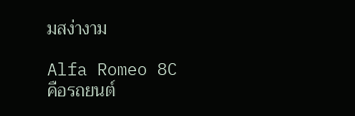มสง่างาม

Alfa Romeo 8C คือรถยนต์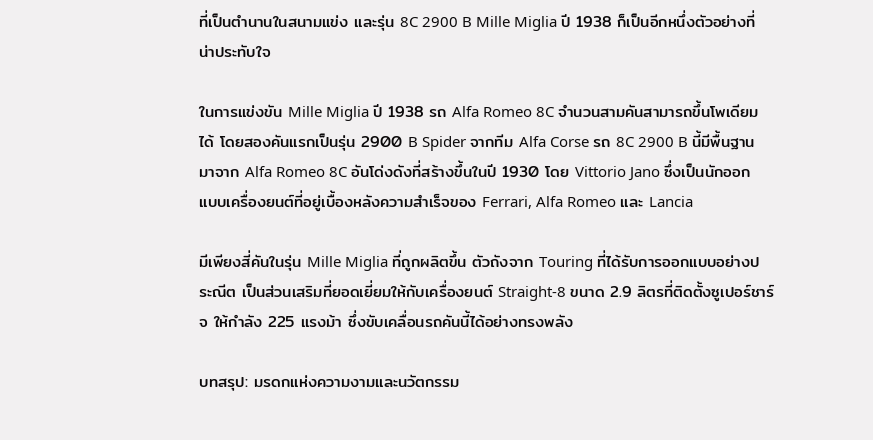ที่เป็นตำนานในสนามแข่ง และรุ่น 8C 2900 B Mille Miglia ปี 1938 ก็เป็นอีกหนึ่งตัวอย่างที่น่าประทับใจ

ในการแข่งขัน Mille Miglia ปี 1938 รถ Alfa Romeo 8C จำนวนสามคันสามารถขึ้นโพเดียมได้ โดยสองคันแรกเป็นรุ่น 2900 B Spider จากทีม Alfa Corse รถ 8C 2900 B นี้มีพื้นฐานมาจาก Alfa Romeo 8C อันโด่งดังที่สร้างขึ้นในปี 1930 โดย Vittorio Jano ซึ่งเป็นนักออกแบบเครื่องยนต์ที่อยู่เบื้องหลังความสำเร็จของ Ferrari, Alfa Romeo และ Lancia

มีเพียงสี่คันในรุ่น Mille Miglia ที่ถูกผลิตขึ้น ตัวถังจาก Touring ที่ได้รับการออกแบบอย่างประณีต เป็นส่วนเสริมที่ยอดเยี่ยมให้กับเครื่องยนต์ Straight-8 ขนาด 2.9 ลิตรที่ติดตั้งซูเปอร์ชาร์จ ให้กำลัง 225 แรงม้า ซึ่งขับเคลื่อนรถคันนี้ได้อย่างทรงพลัง

บทสรุป: มรดกแห่งความงามและนวัตกรรม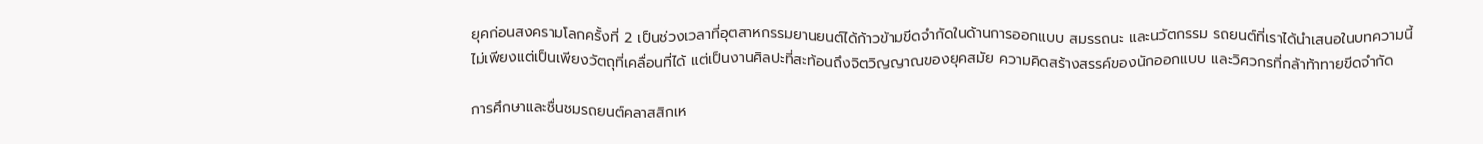ยุคก่อนสงครามโลกครั้งที่ 2 เป็นช่วงเวลาที่อุตสาหกรรมยานยนต์ได้ก้าวข้ามขีดจำกัดในด้านการออกแบบ สมรรถนะ และนวัตกรรม รถยนต์ที่เราได้นำเสนอในบทความนี้ ไม่เพียงแต่เป็นเพียงวัตถุที่เคลื่อนที่ได้ แต่เป็นงานศิลปะที่สะท้อนถึงจิตวิญญาณของยุคสมัย ความคิดสร้างสรรค์ของนักออกแบบ และวิศวกรที่กล้าท้าทายขีดจำกัด

การศึกษาและชื่นชมรถยนต์คลาสสิกเห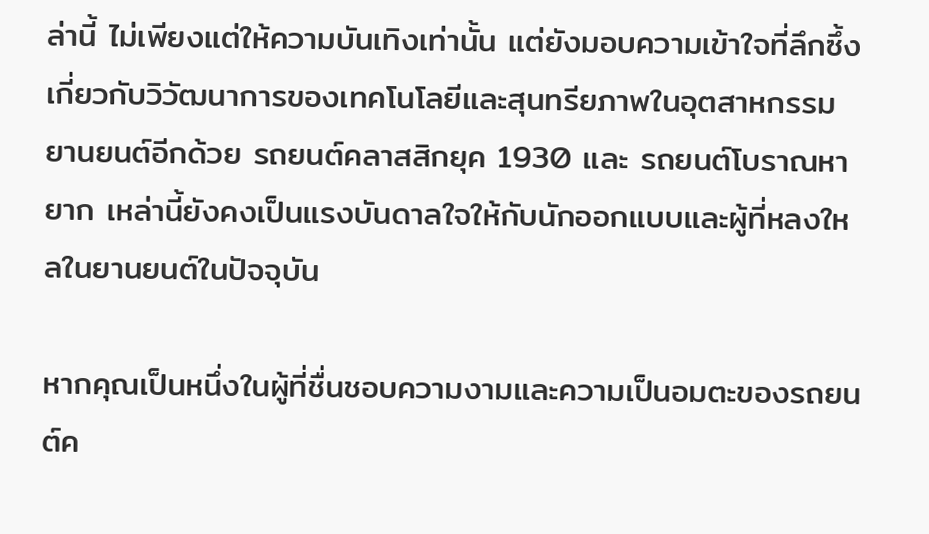ล่านี้ ไม่เพียงแต่ให้ความบันเทิงเท่านั้น แต่ยังมอบความเข้าใจที่ลึกซึ้งเกี่ยวกับวิวัฒนาการของเทคโนโลยีและสุนทรียภาพในอุตสาหกรรมยานยนต์อีกด้วย รถยนต์คลาสสิกยุค 1930 และ รถยนต์โบราณหายาก เหล่านี้ยังคงเป็นแรงบันดาลใจให้กับนักออกแบบและผู้ที่หลงใหลในยานยนต์ในปัจจุบัน

หากคุณเป็นหนึ่งในผู้ที่ชื่นชอบความงามและความเป็นอมตะของรถยนต์ค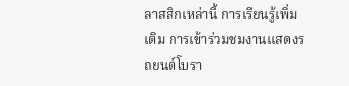ลาสสิกเหล่านี้ การเรียนรู้เพิ่มเติม การเข้าร่วมชมงานแสดงรถยนต์โบรา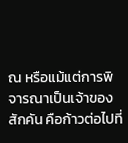ณ หรือแม้แต่การพิจารณาเป็นเจ้าของสักคัน คือก้าวต่อไปที่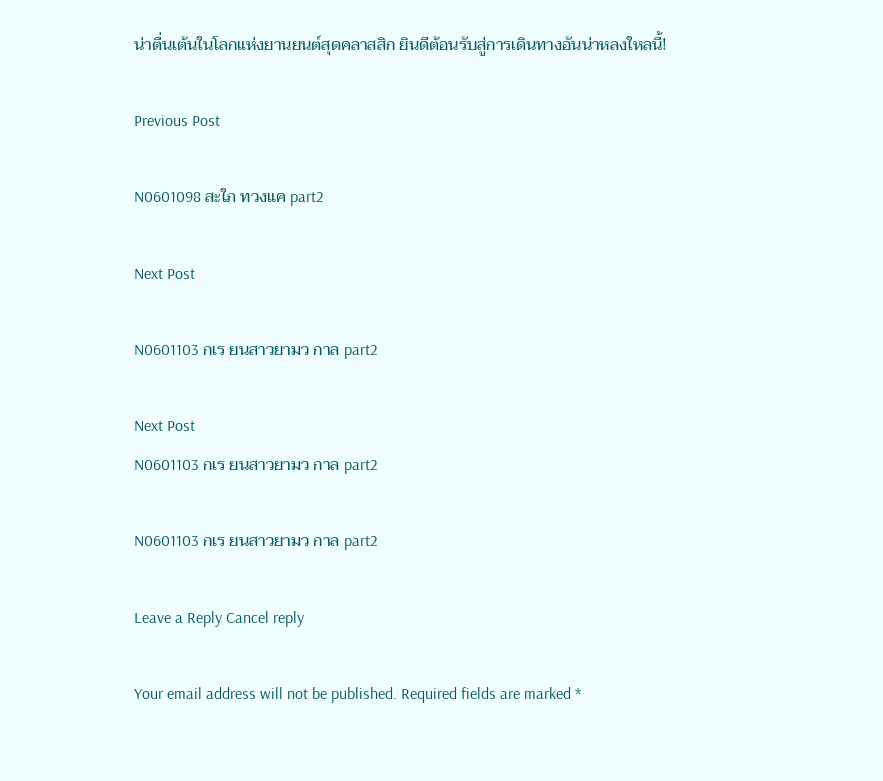น่าตื่นเต้นในโลกแห่งยานยนต์สุดคลาสสิก ยินดีต้อนรับสู่การเดินทางอันน่าหลงใหลนี้!

Previous Post

N0601098 สะใภ ทวงแค part2

Next Post

N0601103 กเร ยนสาวยามว กาล part2

Next Post
N0601103 กเร ยนสาวยามว กาล part2

N0601103 กเร ยนสาวยามว กาล part2

Leave a Reply Cancel reply

Your email address will not be published. Required fields are marked *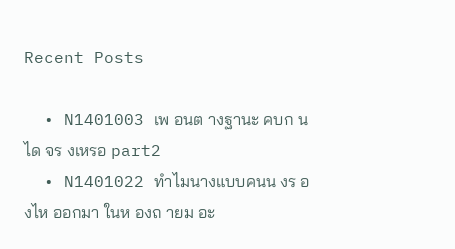Recent Posts

  • N1401003 เพ อนต างฐานะ คบก นได จร งเหรอ part2
  • N1401022 ทำไมนางแบบคนน งร องไห ออกมา ในห องถ ายม อะ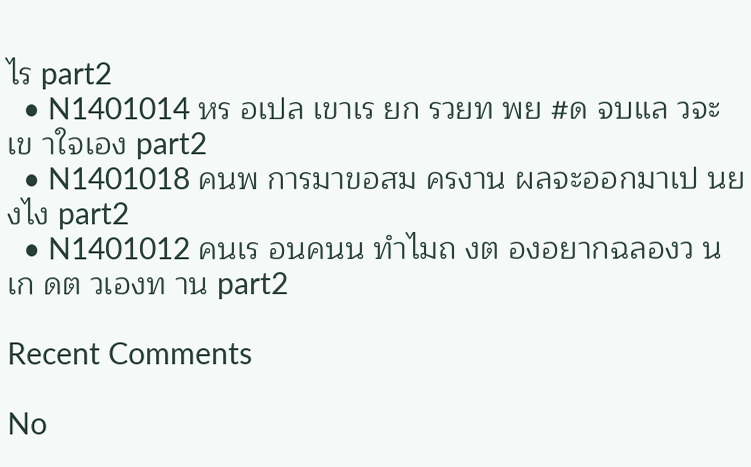ไร part2
  • N1401014 หร อเปล เขาเร ยก รวยท พย #ด จบแล วจะเข าใจเอง part2
  • N1401018 คนพ การมาขอสม ครงาน ผลจะออกมาเป นย งไง part2
  • N1401012 คนเร อนคนน ทำไมถ งต องอยากฉลองว นเก ดต วเองท าน part2

Recent Comments

No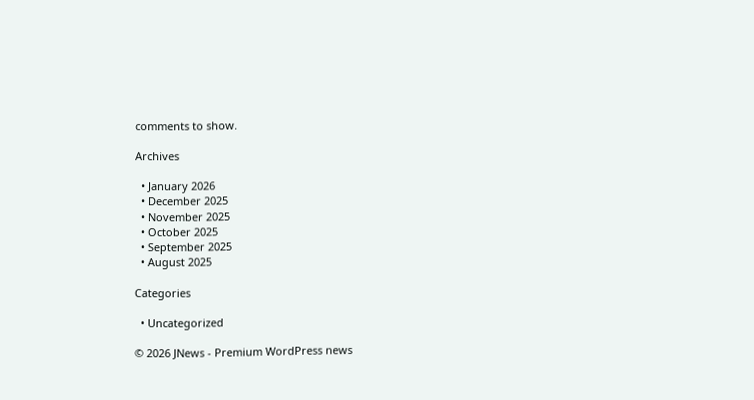comments to show.

Archives

  • January 2026
  • December 2025
  • November 2025
  • October 2025
  • September 2025
  • August 2025

Categories

  • Uncategorized

© 2026 JNews - Premium WordPress news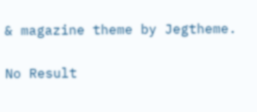& magazine theme by Jegtheme.

No Result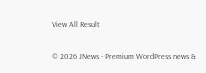View All Result

© 2026 JNews - Premium WordPress news &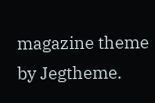magazine theme by Jegtheme.